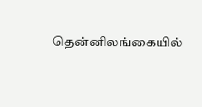தென்னிலங்கையில்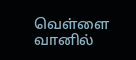வெள்ளை வானில்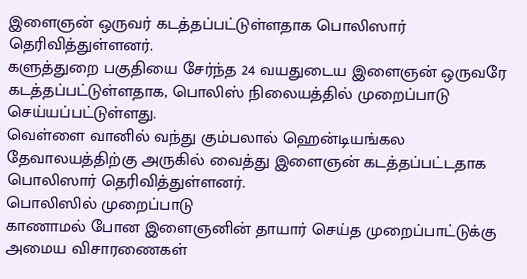இளைஞன் ஒருவர் கடத்தப்பட்டுள்ளதாக பொலிஸார் தெரிவித்துள்ளனர்.
களுத்துறை பகுதியை சேர்ந்த 24 வயதுடைய இளைஞன் ஒருவரே கடத்தப்பட்டுள்ளதாக, பொலிஸ் நிலையத்தில் முறைப்பாடு செய்யப்பட்டுள்ளது.
வெள்ளை வானில் வந்து கும்பலால் ஹென்டியங்கல தேவாலயத்திற்கு அருகில் வைத்து இளைஞன் கடத்தப்பட்டதாக பொலிஸார் தெரிவித்துள்ளனர்.
பொலிஸில் முறைப்பாடு
காணாமல் போன இளைஞனின் தாயார் செய்த முறைப்பாட்டுக்கு அமைய விசாரணைகள்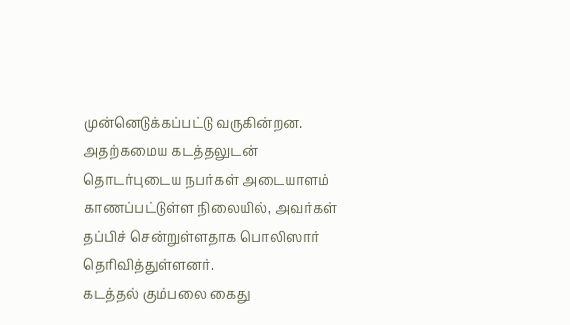முன்னெடுக்கப்பட்டு வருகின்றன.
அதற்கமைய கடத்தலுடன் தொடர்புடைய நபர்கள் அடையாளம் காணப்பட்டுள்ள நிலையில், அவர்கள் தப்பிச் சென்றுள்ளதாக பொலிஸார் தெரிவித்துள்ளனர்.
கடத்தல் கும்பலை கைது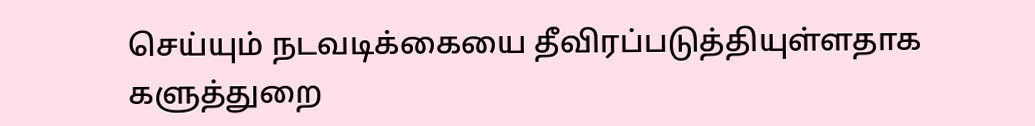செய்யும் நடவடிக்கையை தீவிரப்படுத்தியுள்ளதாக களுத்துறை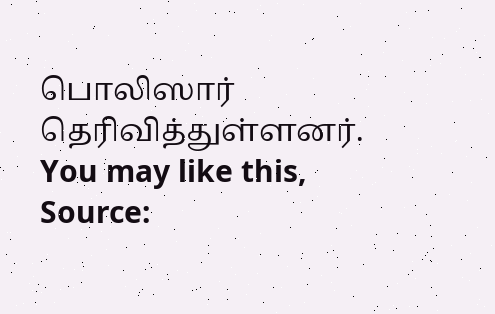பொலிஸார் தெரிவித்துள்ளனர்.
You may like this,
Source: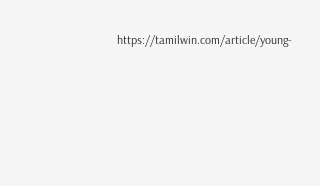https://tamilwin.com/article/young-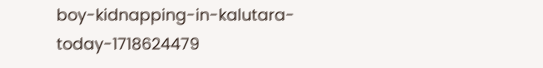boy-kidnapping-in-kalutara-today-1718624479